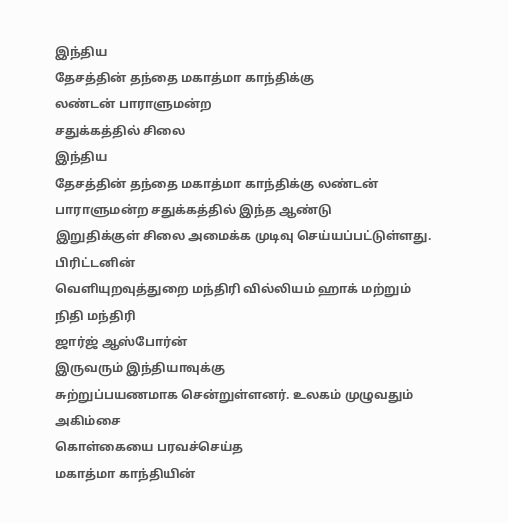இந்திய
தேசத்தின் தந்தை மகாத்மா காந்திக்கு
லண்டன் பாராளுமன்ற
சதுக்கத்தில் சிலை
இந்திய
தேசத்தின் தந்தை மகாத்மா காந்திக்கு லண்டன்
பாராளுமன்ற சதுக்கத்தில் இந்த ஆண்டு
இறுதிக்குள் சிலை அமைக்க முடிவு செய்யப்பட்டுள்ளது.
பிரிட்டனின்
வெளியுறவுத்துறை மந்திரி வில்லியம் ஹாக் மற்றும்
நிதி மந்திரி
ஜார்ஜ் ஆஸ்போர்ன்
இருவரும் இந்தியாவுக்கு
சுற்றுப்பயணமாக சென்றுள்ளனர். உலகம் முழுவதும் அகிம்சை
கொள்கையை பரவச்செய்த
மகாத்மா காந்தியின்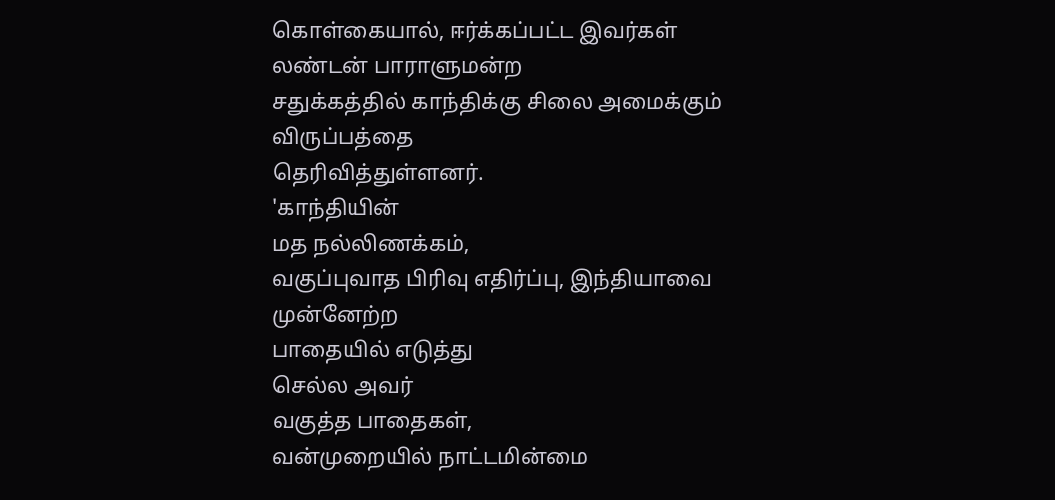கொள்கையால், ஈர்க்கப்பட்ட இவர்கள் லண்டன் பாராளுமன்ற
சதுக்கத்தில் காந்திக்கு சிலை அமைக்கும் விருப்பத்தை
தெரிவித்துள்ளனர்.
'காந்தியின்
மத நல்லிணக்கம்,
வகுப்புவாத பிரிவு எதிர்ப்பு, இந்தியாவை முன்னேற்ற
பாதையில் எடுத்து
செல்ல அவர்
வகுத்த பாதைகள்,
வன்முறையில் நாட்டமின்மை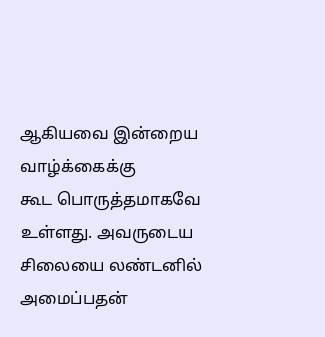ஆகியவை இன்றைய வாழ்க்கைக்கு
கூட பொருத்தமாகவே
உள்ளது. அவருடைய
சிலையை லண்டனில்
அமைப்பதன்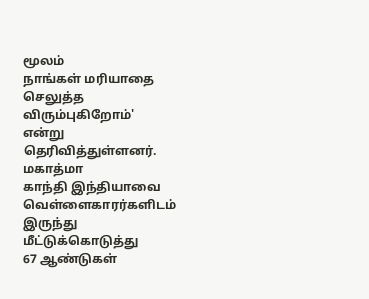மூலம்
நாங்கள் மரியாதை
செலுத்த விரும்புகிறோம்'
என்று தெரிவித்துள்ளனர்.
மகாத்மா
காந்தி இந்தியாவை
வெள்ளைகாரர்களிடம் இருந்து மீட்டுக்கொடுத்து
67 ஆண்டுகள்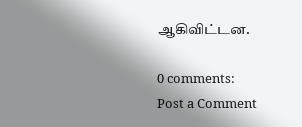ஆகிவிட்டன.

0 comments:
Post a Comment